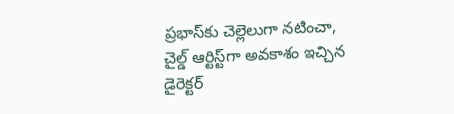ప్రభాస్‌కు చెల్లెలుగా నటించా, చైల్డ్ ఆర్టిస్ట్‌గా అవకాశం ఇచ్చిన డైరెక్టర్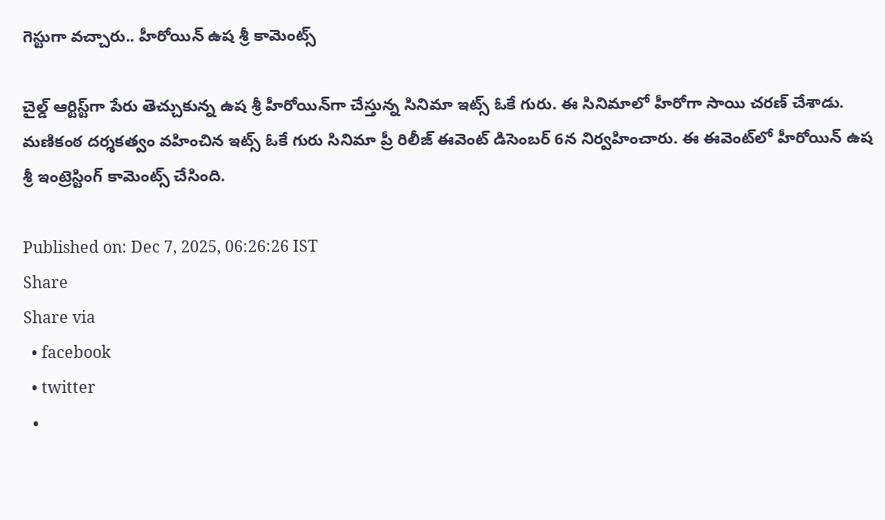గెస్టుగా వచ్చారు.. హీరోయిన్ ఉష శ్రీ కామెంట్స్

చైల్డ్ ఆర్టిస్ట్‌గా పేరు తెచ్చుకున్న ఉష శ్రీ హీరోయిన్‌గా చేస్తున్న సినిమా ఇట్స్ ఓకే గురు. ఈ సినిమాలో హీరోగా సాయి చరణ్ చేశాడు. మణికంఠ దర్శకత్వం వహించిన ఇట్స్ ఓకే గురు సినిమా ప్రీ రిలీజ్ ఈవెంట్ డిసెంబర్ 6న నిర్వహించారు. ఈ ఈవెంట్‌లో హీరోయిన్ ఉష శ్రీ ఇంట్రెస్టింగ్ కామెంట్స్ చేసింది.

Published on: Dec 7, 2025, 06:26:26 IST
Share
Share via
  • facebook
  • twitter
  •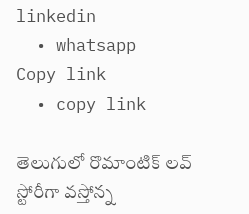linkedin
  • whatsapp
Copy link
  • copy link

తెలుగులో రొమాంటిక్ లవ్ స్టోరీగా వస్తోన్న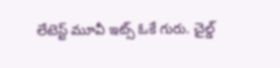లేటెస్ట్ మూవీ ఇట్స్ ఓకే గురు. చైల్డ్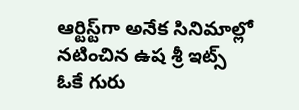ఆర్టిస్ట్‌గా అనేక సినిమాల్లో నటించిన ఉష శ్రీ ఇట్స్ ఓకే గురు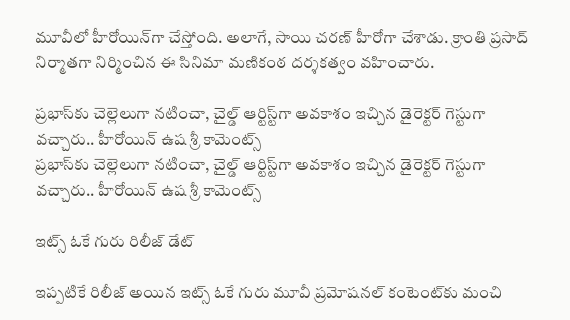మూవీలో హీరోయిన్‌గా చేస్తోంది. అలాగే, సాయి చరణ్ హీరోగా చేశాడు. క్రాంతి ప్రసాద్ నిర్మాతగా నిర్మించిన ఈ సినిమా మణికంఠ దర్శకత్వం వహించారు.

ప్రభాస్‌కు చెల్లెలుగా నటించా, చైల్డ్ ఆర్టిస్ట్‌గా అవకాశం ఇచ్చిన డైరెక్టర్ గెస్టుగా వచ్చారు.. హీరోయిన్ ఉష శ్రీ కామెంట్స్
ప్రభాస్‌కు చెల్లెలుగా నటించా, చైల్డ్ ఆర్టిస్ట్‌గా అవకాశం ఇచ్చిన డైరెక్టర్ గెస్టుగా వచ్చారు.. హీరోయిన్ ఉష శ్రీ కామెంట్స్

ఇట్స్ ఓకే గురు రిలీజ్ డేట్

ఇప్పటికే రిలీజ్ అయిన ఇట్స్ ఓకే గురు మూవీ ప్రమోషనల్ కంటెంట్‌కు మంచి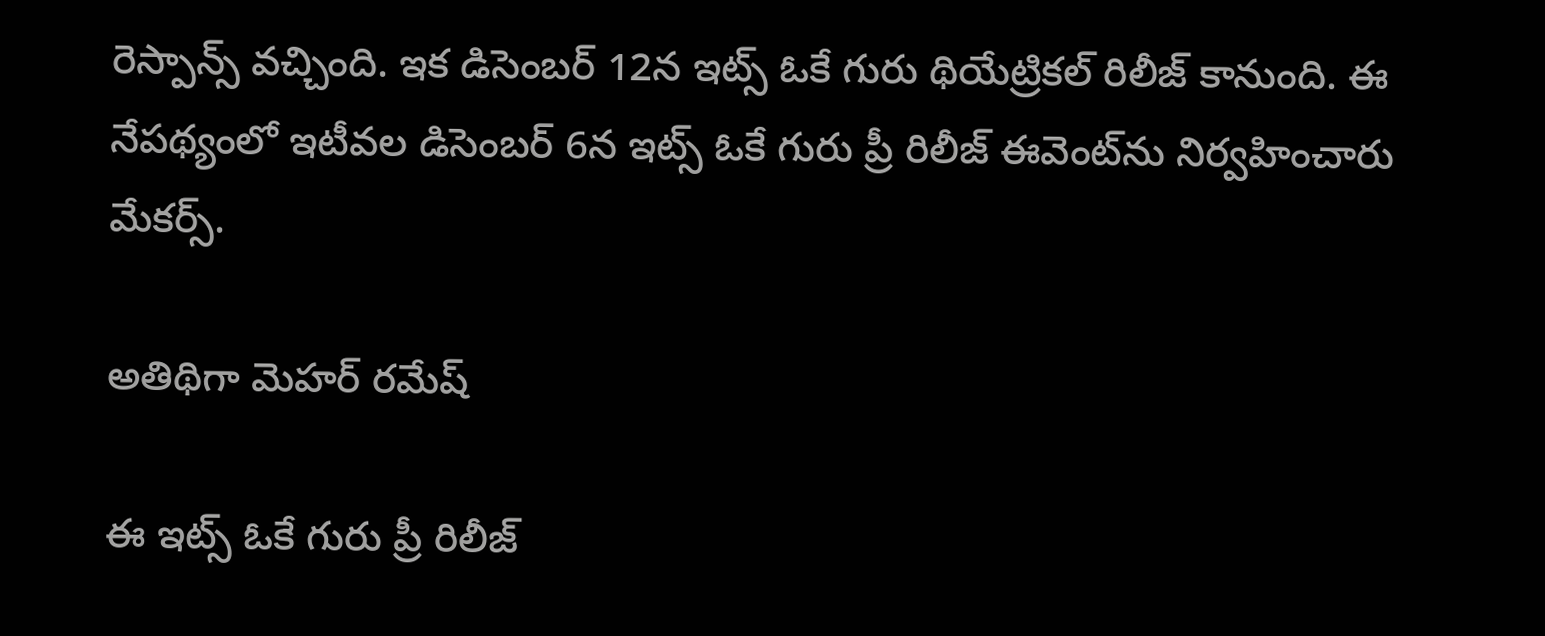రెస్పాన్స్ వచ్చింది. ఇక డిసెంబర్ 12న ఇట్స్ ఓకే గురు థియేట్రికల్ రిలీజ్ కానుంది. ఈ నేపథ్యంలో ఇటీవల డిసెంబర్ 6న ఇట్స్ ఓకే గురు ప్రీ రిలీజ్ ఈవెంట్‌ను నిర్వహించారు మేకర్స్.

అతిథిగా మెహర్ రమేష్

ఈ ఇట్స్ ఓకే గురు ప్రీ రిలీజ్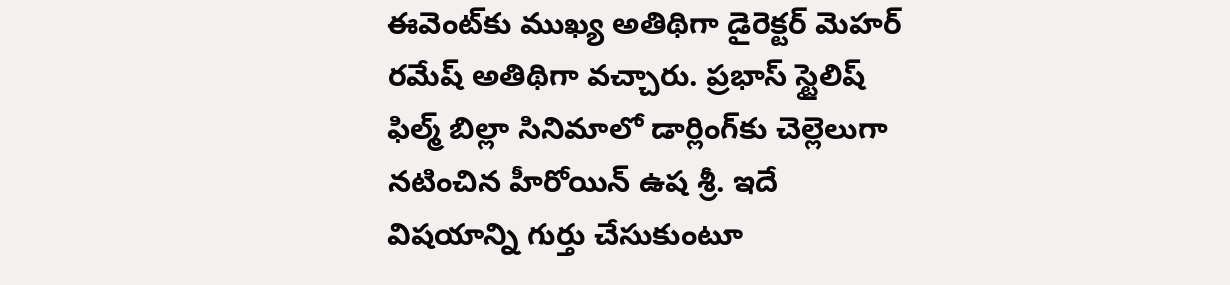ఈవెంట్‌కు ముఖ్య అతిథిగా డైరెక్టర్ మెహర్ రమేష్ అతిథిగా వచ్చారు. ప్రభాస్ స్టైలిష్ ఫిల్మ్ బిల్లా సినిమాలో డార్లింగ్‌కు చెల్లెలుగా నటించిన హీరోయిన్ ఉష శ్రీ. ఇదే విషయాన్ని గుర్తు చేసుకుంటూ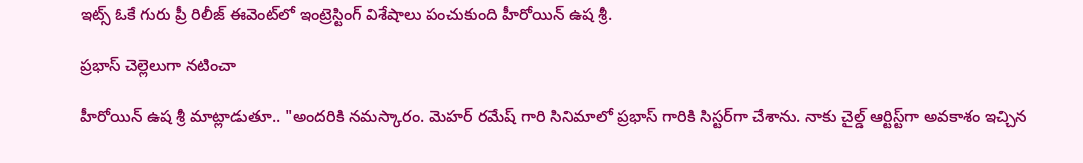ఇట్స్ ఓకే గురు ప్రీ రిలీజ్ ఈవెంట్‌లో ఇంట్రెస్టింగ్ విశేషాలు పంచుకుంది హీరోయిన్ ఉష శ్రీ.

ప్రభాస్ చెల్లెలుగా నటించా

హీరోయిన్ ఉష శ్రీ మాట్లాడుతూ.. "అందరికి నమస్కారం. మెహర్ రమేష్ గారి సినిమాలో ప్రభాస్ గారికి సిస్టర్‌గా చేశాను. నాకు చైల్డ్ ఆర్టిస్ట్‌గా అవకాశం ఇచ్చిన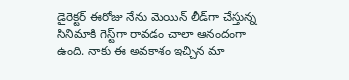డైరెక్టర్ ఈరోజు నేను మెయిన్ లీడ్‌గా చేస్తున్న సినిమాకి గెస్ట్‌గా రావడం చాలా ఆనందంగా ఉంది. నాకు ఈ అవకాశం ఇచ్చిన మా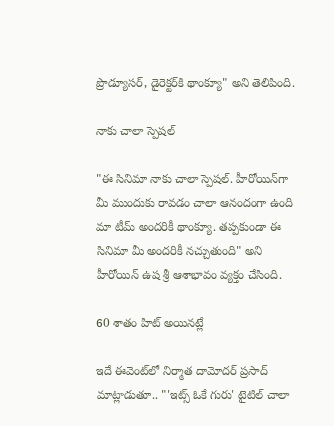ప్రొడ్యూసర్, డైరెక్టర్‌కి థాంక్యూ" అని తెలిపింది.

నాకు చాలా స్పెషల్

"ఈ సినిమా నాకు చాలా స్పెషల్. హీరోయిన్‌గా మీ ముందుకు రావడం చాలా ఆనందంగా ఉంది మా టీమ్ అందరికీ థాంక్యూ. తప్పకుండా ఈ సినిమా మీ అందరికీ నచ్చుతుంది" అని హీరోయిన్ ఉష శ్రీ ఆశాభావం వ్యక్తం చేసింది.

60 శాతం హిట్ అయినట్లే

ఇదే ఈవెంట్‌లో నిర్మాత దామోదర్ ప్రసాద్ మాట్లాడుతూ.. "'ఇట్స్ ఓకే గురు' టైటిల్ చాలా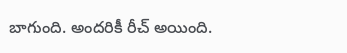బాగుంది. అందరికీ రీచ్ అయింది.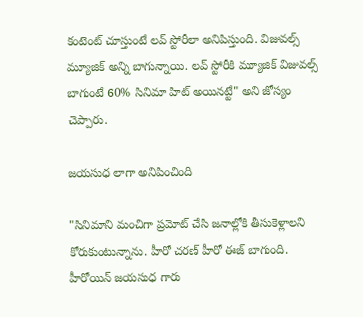కంటెంట్ చూస్తుంటే లవ్ స్టోరీలా అనిపిస్తుంది. విజువల్స్ మ్యూజిక్ అన్ని బాగున్నాయి. లవ్ స్టోరీకి మ్యూజిక్ విజువల్స్ బాగుంటే 60% సినిమా హిట్ అయినట్టే" అని జోస్యం చెప్పారు.

జయసుధ లాగా అనిపించింది

"సినిమాని మంచిగా ప్రమోట్ చేసి జనాల్లోకి తీసుకెళ్లాలని కోరుకుంటున్నాను. హీరో చరణ్ హీరో ఈజ్ బాగుంది. హీరోయిన్ జయసుధ గారు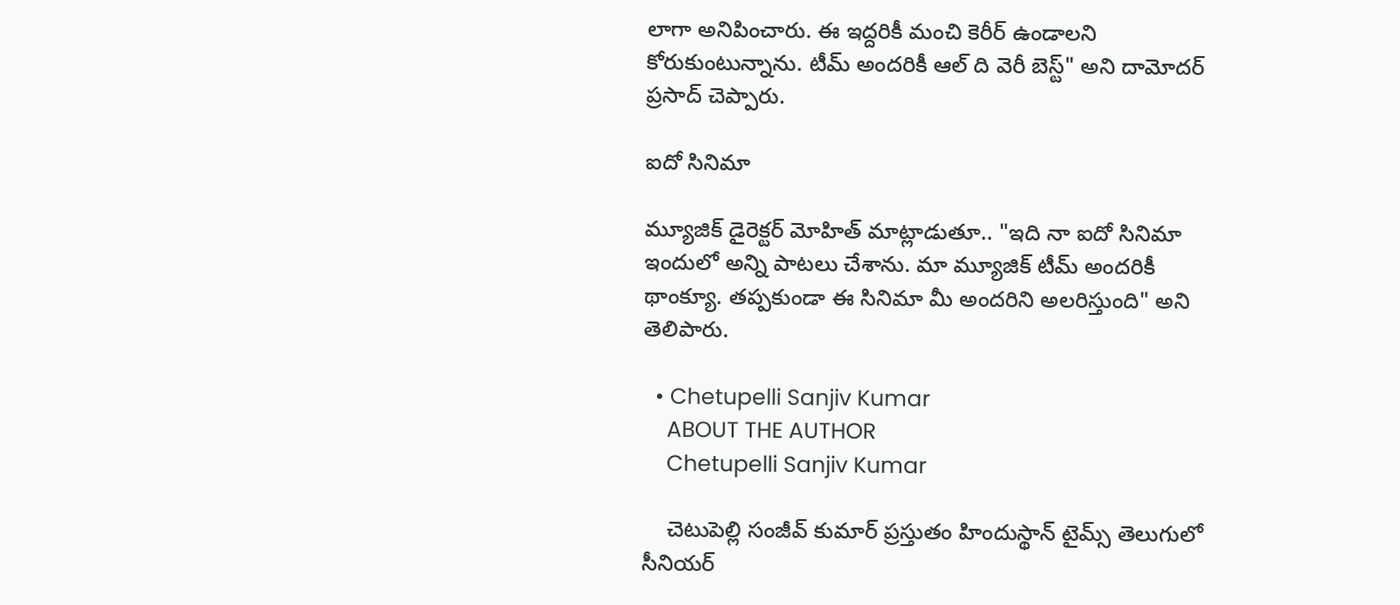లాగా అనిపించారు. ఈ ఇద్దరికీ మంచి కెరీర్ ఉండాలని కోరుకుంటున్నాను. టీమ్ అందరికీ ఆల్ ది వెరీ బెస్ట్" అని దామోదర్ ప్రసాద్ చెప్పారు.

ఐదో సినిమా

మ్యూజిక్ డైరెక్టర్ మోహిత్ మాట్లాడుతూ.. "ఇది నా ఐదో సినిమా ఇందులో అన్ని పాటలు చేశాను. మా మ్యూజిక్ టీమ్ అందరికీ థాంక్యూ. తప్పకుండా ఈ సినిమా మీ అందరిని అలరిస్తుంది" అని తెలిపారు.

  • Chetupelli Sanjiv Kumar
    ABOUT THE AUTHOR
    Chetupelli Sanjiv Kumar

    చెటుపెల్లి సంజీవ్ కుమార్ ప్రస్తుతం హిందుస్థాన్ టైమ్స్ తెలుగులో సీనియర్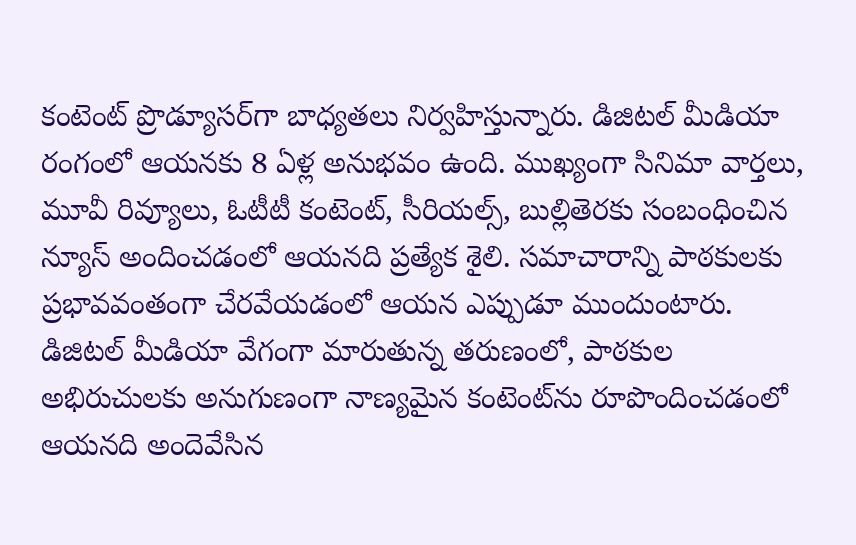కంటెంట్ ప్రొడ్యూసర్‌గా బాధ్యతలు నిర్వహిస్తున్నారు. డిజిటల్ మీడియా రంగంలో ఆయనకు 8 ఏళ్ల అనుభవం ఉంది. ముఖ్యంగా సినిమా వార్తలు, మూవీ రివ్యూలు, ఓటీటీ కంటెంట్, సీరియల్స్, బుల్లితెరకు సంబంధించిన న్యూస్ అందించడంలో ఆయనది ప్రత్యేక శైలి. సమాచారాన్ని పాఠకులకు ప్రభావవంతంగా చేరవేయడంలో ఆయన ఎప్పుడూ ముందుంటారు. డిజిటల్ మీడియా వేగంగా మారుతున్న తరుణంలో, పాఠకుల అభిరుచులకు అనుగుణంగా నాణ్యమైన కంటెంట్‌ను రూపొందించడంలో ఆయనది అందెవేసిన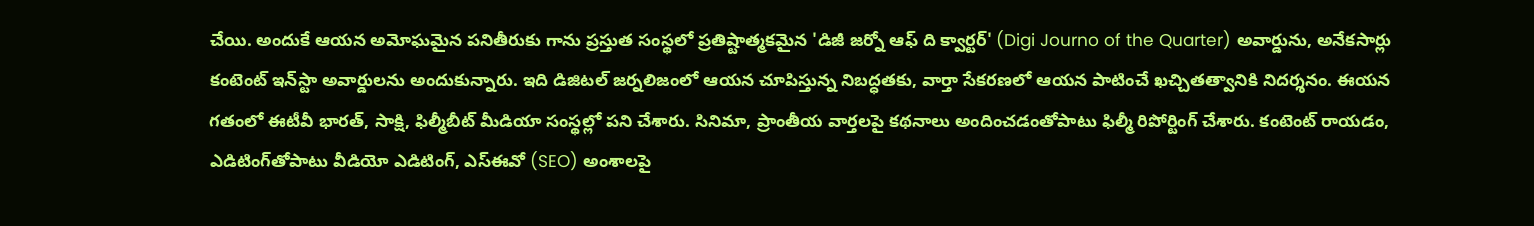చేయి. అందుకే ఆయన అమోఘమైన పనితీరుకు గాను ప్రస్తుత సంస్థలో ప్రతిష్టాత్మకమైన 'డిజీ జర్నో ఆఫ్ ది క్వార్టర్' (Digi Journo of the Quarter) అవార్డును, అనేకసార్లు కంటెంట్ ఇన్‌స్టా అవార్డులను అందుకున్నారు. ఇది డిజిటల్ జర్నలిజంలో ఆయన చూపిస్తున్న నిబద్ధతకు, వార్తా సేకరణలో ఆయన పాటించే ఖచ్చితత్వానికి నిదర్శనం. ఈయన గతంలో ఈటీవీ భారత్, సాక్షి, ఫిల్మీబీట్ మీడియా సంస్థల్లో పని చేశారు. సినిమా, ప్రాంతీయ వార్తలపై కథనాలు అందించడంతోపాటు ఫిల్మీ రిపోర్టింగ్ చేశారు. కంటెంట్ రాయడం, ఎడిటింగ్‌తోపాటు వీడియో ఎడిటింగ్, ఎస్‌ఈవో (SEO) అంశాలపై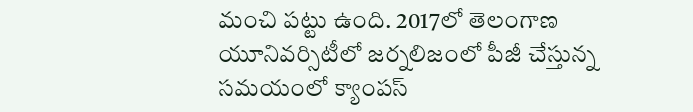మంచి పట్టు ఉంది. 2017లో తెలంగాణ యూనివర్సిటీలో జర్నలిజంలో పీజీ చేస్తున్న సమయంలో క్యాంపస్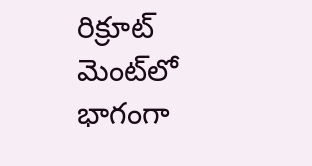రిక్రూట్ మెంట్‌లో భాగంగా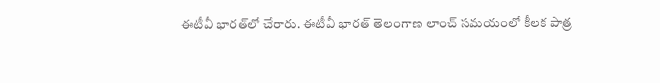ఈటీవీ భారత్‌లో చేరారు. ఈటీవీ భారత్ తెలంగాణ లాంచ్ సమయంలో కీలక పాత్ర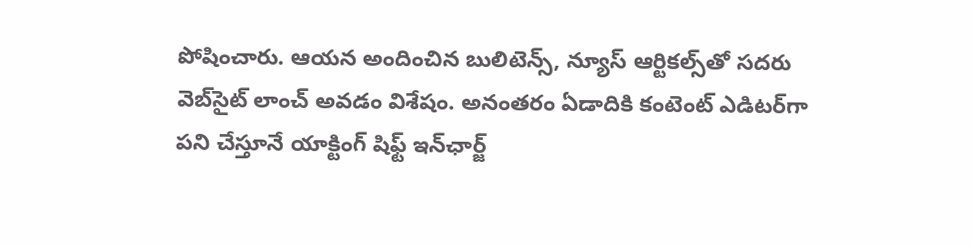పోషించారు. ఆయన అందించిన బులిటెన్స్, న్యూస్ ఆర్టికల్స్‌తో సదరు వెబ్‌సైట్ లాంచ్ అవడం విశేషం. అనంతరం ఏడాదికి కంటెంట్ ఎడిటర్‌గా పని చేస్తూనే యాక్టింగ్ షిఫ్ట్ ఇన్‌ఛార్జ్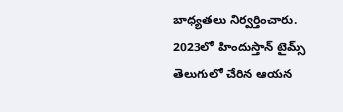బాధ్యతలు నిర్వర్తించారు. 2023లో హిందుస్తాన్ టైమ్స్ తెలుగులో చేరిన ఆయన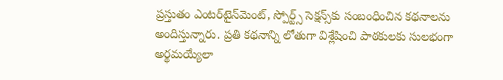ప్రస్తుతం ఎంటర్‌టైన్‌మెంట్, స్పోర్ట్స్ సెక్షన్స్‌కు సంబంధించిన కథనాలను అందిస్తున్నారు. ప్రతి కథనాన్ని లోతుగా విశ్లేషించి పాఠకులకు సులభంగా అర్థమయ్యేలా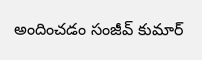అందించడం సంజీవ్ కుమార్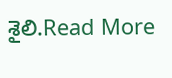శైలి.Read More